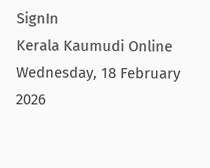SignIn
Kerala Kaumudi Online
Wednesday, 18 February 2026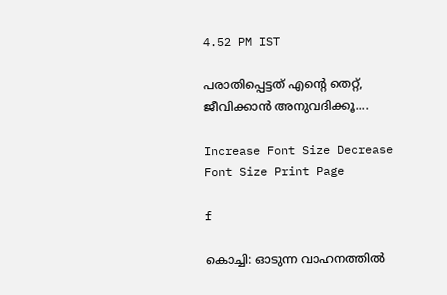4.52 PM IST

പരാതിപ്പെട്ടത് എന്റെ തെറ്റ്, ജീവിക്കാൻ അനുവദിക്കൂ....

Increase Font Size Decrease Font Size Print Page

f

കൊച്ചി: ഓടുന്ന വാഹനത്തിൽ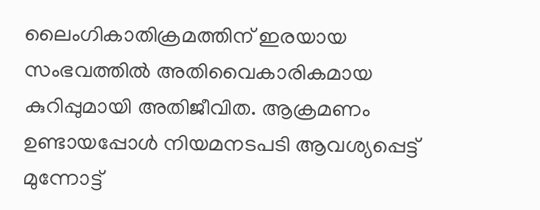ലൈംഗികാതിക്രമത്തിന് ഇരയായ സംഭവത്തിൽ അതിവൈകാരികമായ കുറിപ്പുമായി അതിജീവിത. ആക്രമണം ഉണ്ടായപ്പോൾ നിയമനടപടി ആവശ്യപ്പെട്ട് മുന്നോട്ട്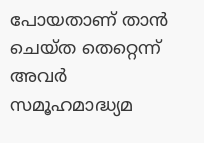പോയതാണ് താൻ ചെയ്ത തെറ്റെന്ന് അവർ സമൂഹമാദ്ധ്യമ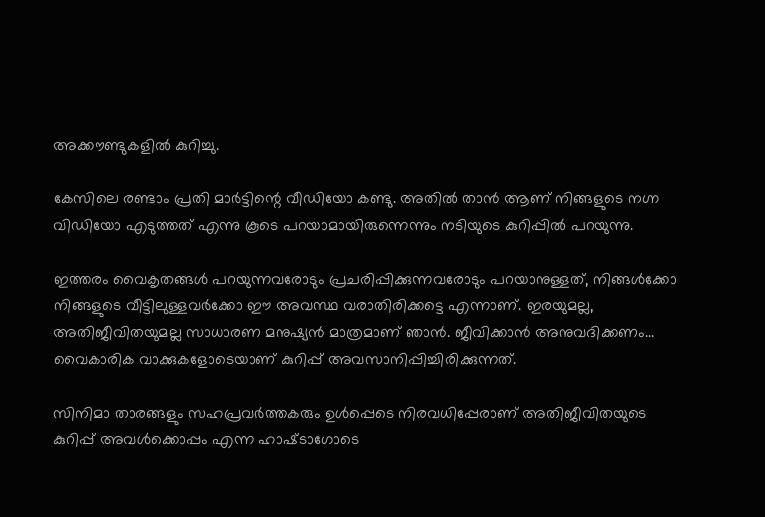അക്കൗണ്ടുകളിൽ കുറിച്ചു.

കേസിലെ രണ്ടാം പ്രതി മാർട്ടിന്റെ വീഡിയോ കണ്ടു. അതിൽ താൻ ആണ് നിങ്ങളുടെ നഗ്ന വിഡിയോ എടുത്തത് എന്നു കൂടെ പറയാമായിരുന്നെന്നും നടിയുടെ കുറിപ്പിൽ പറയുന്നു.

ഇത്തരം വൈകൃതങ്ങൾ പറയുന്നവരോടും പ്രചരിപ്പിക്കുന്നവരോടും പറയാനുള്ളത്, നിങ്ങൾക്കോ നിങ്ങളുടെ വീട്ടിലുള്ളവർക്കോ ഈ അവസ്ഥ വരാതിരിക്കട്ടെ എന്നാണ്. ഇരയുമല്ല, അതിജീവിതയുമല്ല സാധാരണ മനുഷ്യൻ മാത്രമാണ് ഞാൻ. ജീവിക്കാൻ അനുവദിക്കണം... വൈകാരിക വാക്കുകളോടെയാണ് കുറിപ്പ് അവസാനിപ്പിച്ചിരിക്കുന്നത്.

സിനിമാ താരങ്ങളും സഹപ്രവർത്തകരും ഉൾപ്പെടെ നിരവധിപ്പേരാണ് അതിജീവിതയുടെ കുറിപ്പ് അവൾക്കൊപ്പം എന്ന ഹാഷ്‌ടാഗോടെ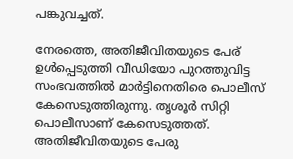പങ്കുവച്ചത്.

നേരത്തെ, അതിജീവിതയുടെ പേര് ഉൾപ്പെടുത്തി വീഡിയോ പുറത്തുവിട്ട സംഭവത്തിൽ മാർട്ടിനെതിരെ പൊലീസ് കേസെടുത്തിരുന്നു. തൃശൂർ സിറ്റി പൊലീസാണ് കേസെടുത്തത്. അതിജീവിതയുടെ പേരു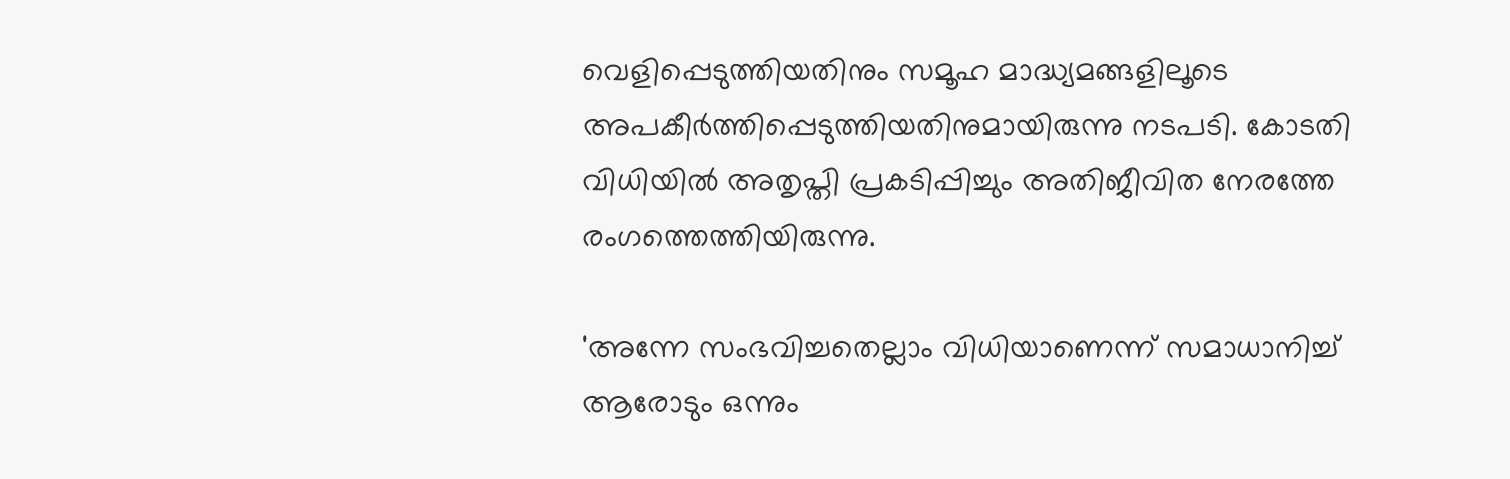വെളിപ്പെടുത്തിയതിനും സമൂഹ മാദ്ധ്യമങ്ങളിലൂടെ അപകീർത്തിപ്പെടുത്തിയതിനുമായിരുന്നു നടപടി. കോടതി വിധിയിൽ അതൃപ്തി പ്രകടിപ്പിച്ചും അതിജീവിത നേരത്തേ രംഗത്തെത്തിയിരുന്നു.

'അന്നേ സംഭവിച്ചതെല്ലാം വിധിയാണെന്ന് സമാധാനിച്ച് ആരോടും ഒന്നും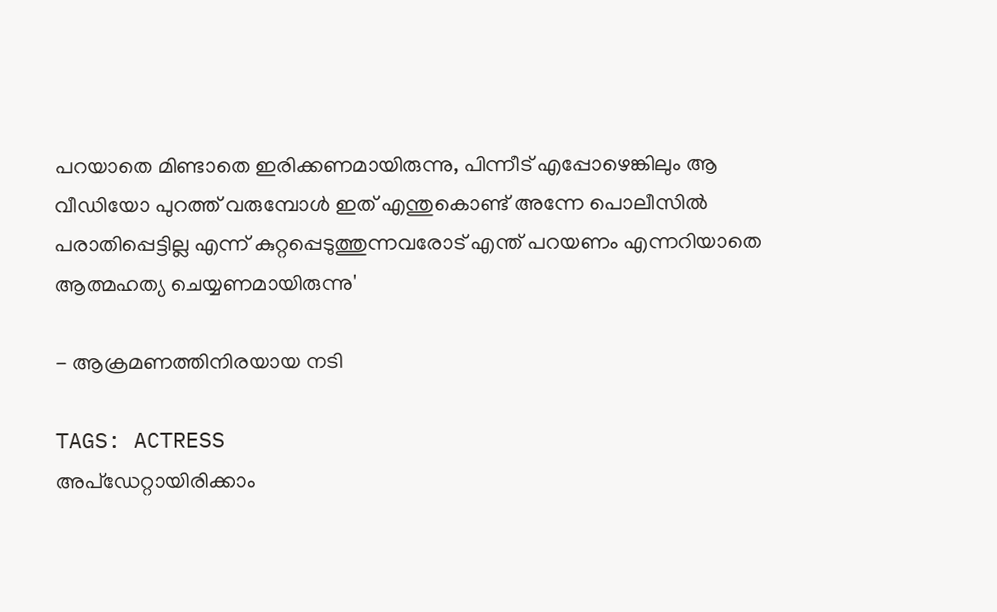പറയാതെ മിണ്ടാതെ ഇരിക്കണമായിരുന്നു, പിന്നീട് എപ്പോഴെങ്കിലും ആ വീഡിയോ പുറത്ത് വരുമ്പോൾ ഇത് എന്തുകൊണ്ട് അന്നേ പൊലീസിൽ പരാതിപ്പെട്ടില്ല എന്ന് കുറ്റപ്പെടുത്തുന്നവരോട് എന്ത് പറയണം എന്നറിയാതെ ആത്മഹത്യ ചെയ്യണമായിരുന്നു'

- ആക്രമണത്തിനിരയായ നടി

TAGS: ACTRESS
അപ്ഡേറ്റായിരിക്കാം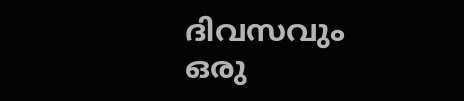ദിവസവും
ഒരു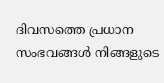ദിവസത്തെ പ്രധാന സംഭവങ്ങൾ നിങ്ങളുടെ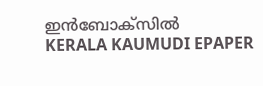ഇൻബോക്സിൽ
KERALA KAUMUDI EPAPER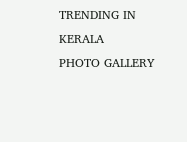TRENDING IN KERALA
PHOTO GALLERY